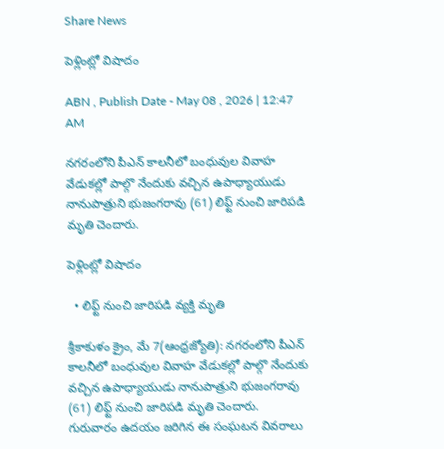Share News

పెళ్లింట్లో విషాదం

ABN , Publish Date - May 08 , 2026 | 12:47 AM

నగరంలోని పీఎన్‌ కాలనీలో బంధువుల వివాహ వేడుకల్లో పాల్గొ నేందుకు వచ్చిన ఉపాధ్యాయుడు నానుపాత్రుని భుజంగరావు (61) లిఫ్ట్‌ నుంచి జారిపడి మృతి చెందారు.

పెళ్లింట్లో విషాదం

  • లిఫ్ట్‌ నుంచి జారిపడి వ్యక్తి మృతి

శ్రీకాకుళం క్రైం, మే 7(ఆంధ్రజ్యోతి): నగరంలోని పీఎన్‌ కాలనీలో బంధువుల వివాహ వేడుకల్లో పాల్గొ నేందుకు వచ్చిన ఉపాధ్యాయుడు నానుపాత్రుని భుజంగరావు (61) లిఫ్ట్‌ నుంచి జారిపడి మృతి చెందారు. గురువారం ఉదయం జరిగిన ఈ సంఘటన వివరాలు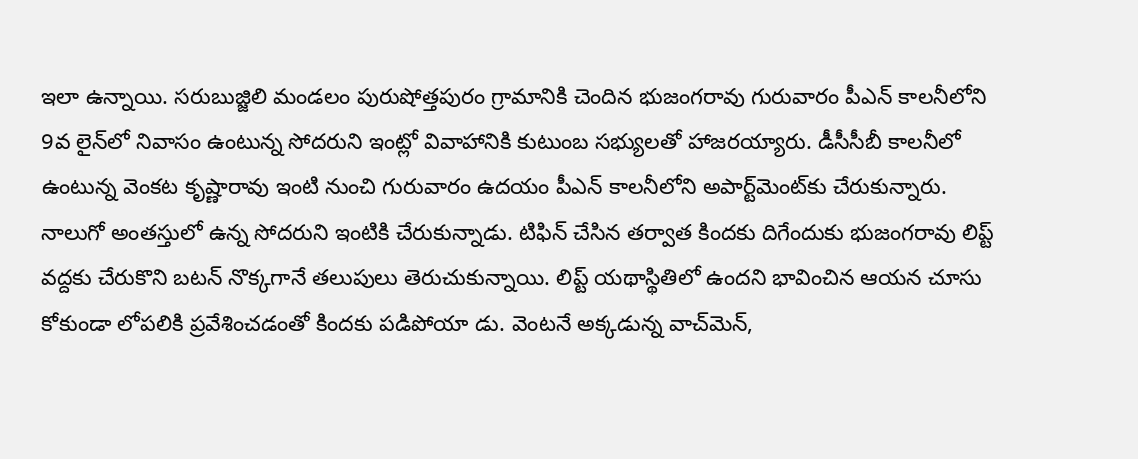ఇలా ఉన్నాయి. సరుబుజ్జిలి మండలం పురుషోత్తపురం గ్రామానికి చెందిన భుజంగరావు గురువారం పీఎన్‌ కాలనీలోని 9వ లైన్‌లో నివాసం ఉంటున్న సోదరుని ఇంట్లో వివాహానికి కుటుంబ సభ్యులతో హాజరయ్యారు. డీసీసీబీ కాలనీలో ఉంటున్న వెంకట కృష్ణారావు ఇంటి నుంచి గురువారం ఉదయం పీఎన్‌ కాలనీలోని అపార్ట్‌మెంట్‌కు చేరుకున్నారు. నాలుగో అంతస్తులో ఉన్న సోదరుని ఇంటికి చేరుకున్నాడు. టిఫిన్‌ చేసిన తర్వాత కిందకు దిగేందుకు భుజంగరావు లిప్ట్‌ వద్దకు చేరుకొని బటన్‌ నొక్కగానే తలుపులు తెరుచుకున్నాయి. లిప్ట్‌ యథాస్థితిలో ఉందని భావించిన ఆయన చూసు కోకుండా లోపలికి ప్రవేశించడంతో కిందకు పడిపోయా డు. వెంటనే అక్కడున్న వాచ్‌మెన్‌,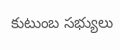కుటుంబ సభ్యులు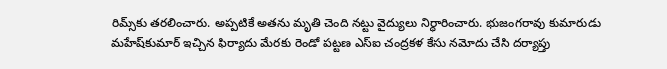రిమ్స్‌కు తరలించారు. అప్పటికే అతను మృతి చెంది నట్టు వైద్యులు నిర్ధారించారు. భుజంగరావు కుమారుడు మహేష్‌కుమార్‌ ఇచ్చిన ఫిర్యాదు మేరకు రెండో పట్టణ ఎస్‌ఐ చంద్రకళ కేసు నమోదు చేసి దర్యాప్తు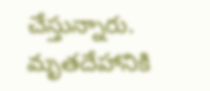చేస్తున్నారు. మృతదేహానికి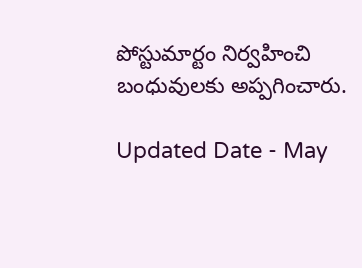పోస్టుమార్టం నిర్వహించి బంధువులకు అప్పగించారు.

Updated Date - May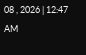08 , 2026 | 12:47 AM